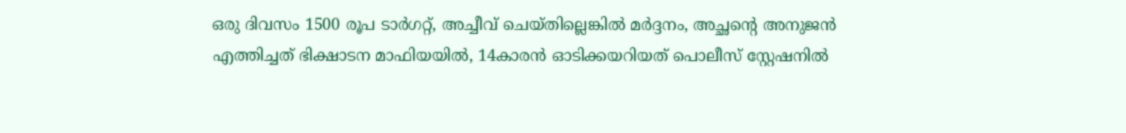ഒരു ദിവസം 1500 രൂപ ടാർഗറ്റ്, അച്ചീവ് ചെയ്തില്ലെങ്കിൽ മർദ്ദനം, അച്ഛന്റെ അനുജൻ എത്തിച്ചത് ഭിക്ഷാടന മാഫിയയിൽ, 14കാരൻ ഓടിക്കയറിയത് പൊലീസ് സ്റ്റേഷനിൽ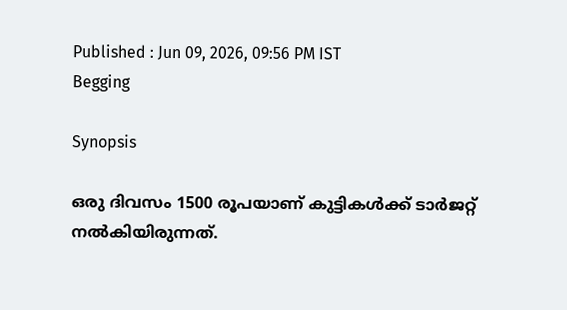Published : Jun 09, 2026, 09:56 PM IST
Begging

Synopsis

ഒരു ദിവസം 1500 രൂപയാണ് കുട്ടികൾക്ക് ടാർജറ്റ് നൽകിയിരുന്നത്.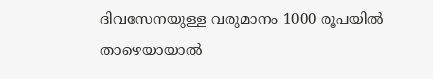ദിവസേനയുള്ള വരുമാനം 1000 രൂപയിൽ താഴെയായാൽ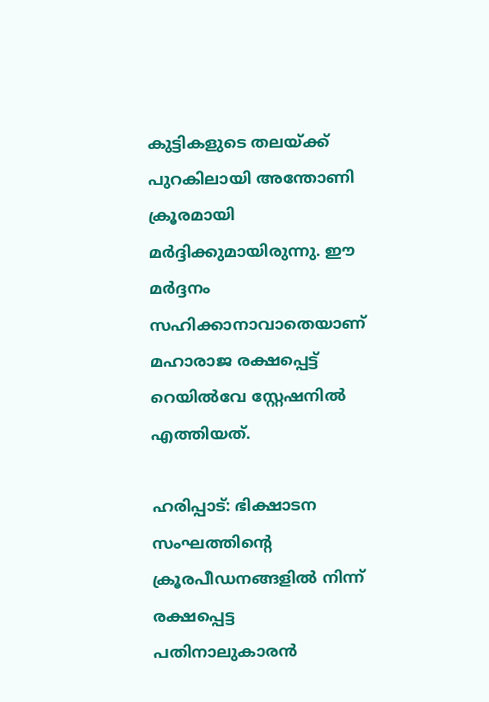കുട്ടികളുടെ തലയ്ക്ക് പുറകിലായി അന്തോണി ക്രൂരമായി മർദ്ദിക്കുമായിരുന്നു. ഈ മർദ്ദനം സഹിക്കാനാവാതെയാണ് മഹാരാജ രക്ഷപ്പെട്ട് റെയിൽവേ സ്റ്റേഷനിൽ എത്തിയത്.

ഹരിപ്പാട്: ഭിക്ഷാടന സംഘത്തിന്റെ ക്രൂരപീഡനങ്ങളിൽ നിന്ന് രക്ഷപ്പെട്ട പതിനാലുകാരൻ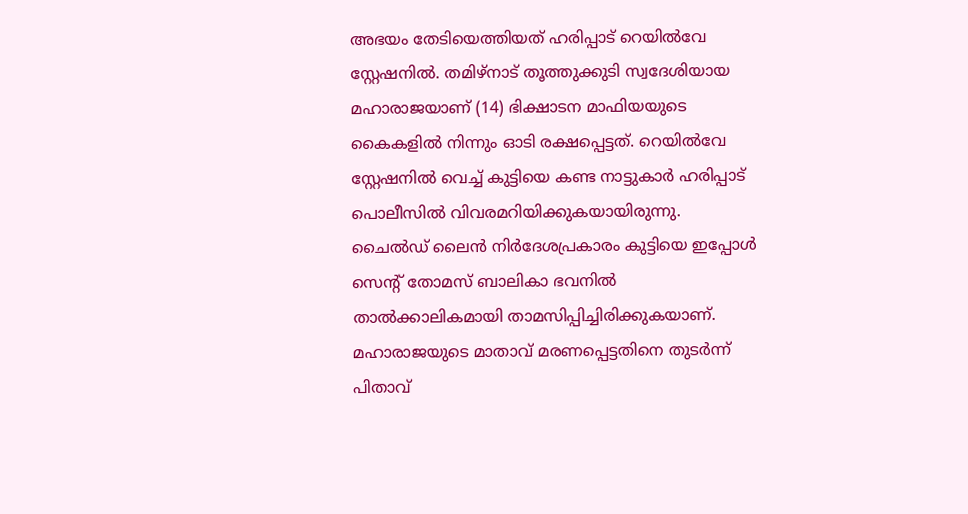അഭയം തേടിയെത്തിയത് ഹരിപ്പാട് റെയിൽവേ സ്റ്റേഷനിൽ. തമിഴ്‌നാട് തൂത്തുക്കുടി സ്വദേശിയായ മഹാരാജയാണ് (14) ഭിക്ഷാടന മാഫിയയുടെ കൈകളിൽ നിന്നും ഓടി രക്ഷപ്പെട്ടത്. റെയിൽവേ സ്റ്റേഷനിൽ വെച്ച് കുട്ടിയെ കണ്ട നാട്ടുകാർ ഹരിപ്പാട് പൊലീസിൽ വിവരമറിയിക്കുകയായിരുന്നു. ചൈൽഡ് ലൈൻ നിർദേശപ്രകാരം കുട്ടിയെ ഇപ്പോൾ സെന്റ് തോമസ് ബാലികാ ഭവനിൽ താൽക്കാലികമായി താമസിപ്പിച്ചിരിക്കുകയാണ്. മഹാരാജയുടെ മാതാവ് മരണപ്പെട്ടതിനെ തുടർന്ന് പിതാവ്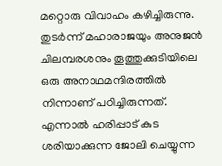മറ്റൊരു വിവാഹം കഴിച്ചിരുന്നു. തുടർന്ന് മഹാരാജയും അനുജൻ ചിലമ്പരശനും തൂത്തുക്കുടിയിലെ ഒരു അനാഥമന്ദിരത്തിൽ നിന്നാണ് പഠിച്ചിരുന്നത്. എന്നാൽ ഹരിപ്പാട് കുട ശരിയാക്കുന്ന ജോലി ചെയ്യുന്ന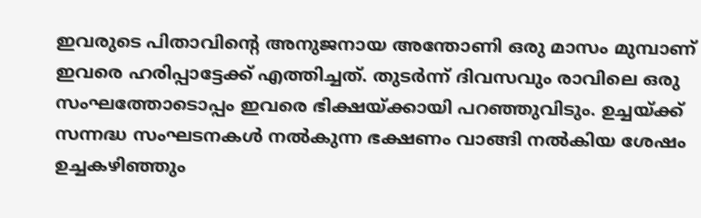ഇവരുടെ പിതാവിന്റെ അനുജനായ അന്തോണി ഒരു മാസം മുമ്പാണ് ഇവരെ ഹരിപ്പാട്ടേക്ക് എത്തിച്ചത്. തുടർന്ന് ദിവസവും രാവിലെ ഒരു സംഘത്തോടൊപ്പം ഇവരെ ഭിക്ഷയ്ക്കായി പറഞ്ഞുവിടും. ഉച്ചയ്ക്ക് സന്നദ്ധ സംഘടനകൾ നൽകുന്ന ഭക്ഷണം വാങ്ങി നൽകിയ ശേഷം ഉച്ചകഴിഞ്ഞും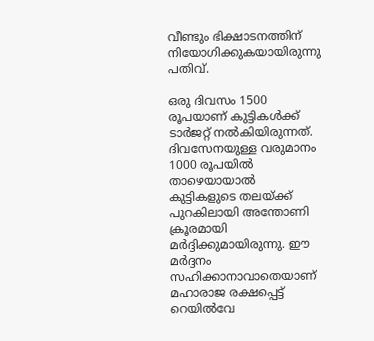വീണ്ടും ഭിക്ഷാടനത്തിന് നിയോഗിക്കുകയായിരുന്നു പതിവ്.

ഒരു ദിവസം 1500 രൂപയാണ് കുട്ടികൾക്ക് ടാർജറ്റ് നൽകിയിരുന്നത്. ദിവസേനയുള്ള വരുമാനം 1000 രൂപയിൽ താഴെയായാൽ കുട്ടികളുടെ തലയ്ക്ക് പുറകിലായി അന്തോണി ക്രൂരമായി മർദ്ദിക്കുമായിരുന്നു. ഈ മർദ്ദനം സഹിക്കാനാവാതെയാണ് മഹാരാജ രക്ഷപ്പെട്ട് റെയിൽവേ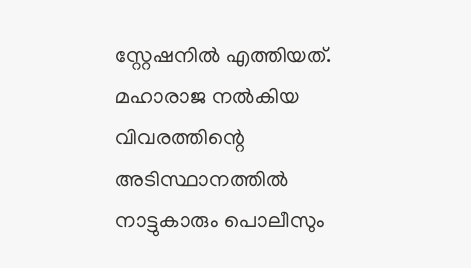സ്റ്റേഷനിൽ എത്തിയത്. മഹാരാജ നൽകിയ വിവരത്തിന്റെ അടിസ്ഥാനത്തിൽ നാട്ടുകാരും പൊലീസും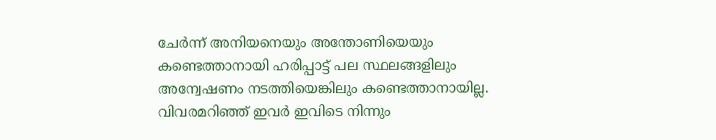ചേർന്ന് അനിയനെയും അന്തോണിയെയും കണ്ടെത്താനായി ഹരിപ്പാട്ട് പല സ്ഥലങ്ങളിലും അന്വേഷണം നടത്തിയെങ്കിലും കണ്ടെത്താനായില്ല. വിവരമറിഞ്ഞ് ഇവർ ഇവിടെ നിന്നും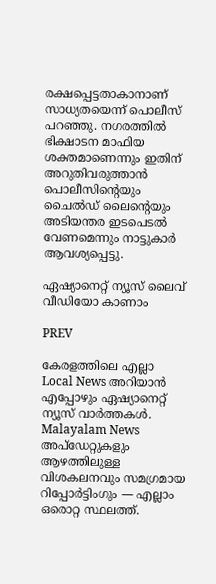രക്ഷപ്പെട്ടതാകാനാണ് സാധ്യതയെന്ന് പൊലീസ് പറഞ്ഞു. നഗരത്തിൽ ഭിക്ഷാടന മാഫിയ ശക്തമാണെന്നും ഇതിന് അറുതിവരുത്താൻ പൊലീസിന്റെയും ചൈൽഡ് ലൈന്റെയും അടിയന്തര ഇടപെടൽ വേണമെന്നും നാട്ടുകാർ ആവശ്യപ്പെട്ടു.

ഏഷ്യാനെറ്റ് ന്യൂസ് ലൈവ് വീഡിയോ കാണാം

PREV

കേരളത്തിലെ എല്ലാ Local News അറിയാൻ എപ്പോഴും ഏഷ്യാനെറ്റ് ന്യൂസ് വാർത്തകൾ. Malayalam News  അപ്‌ഡേറ്റുകളും ആഴത്തിലുള്ള വിശകലനവും സമഗ്രമായ റിപ്പോർട്ടിംഗും — എല്ലാം ഒരൊറ്റ സ്ഥലത്ത്.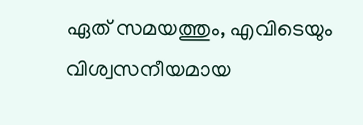ഏത് സമയത്തും, എവിടെയും വിശ്വസനീയമായ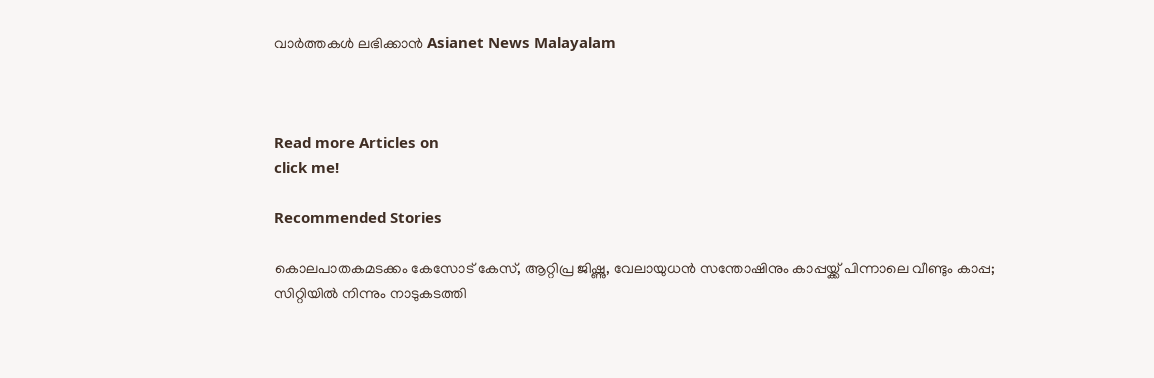വാർത്തകൾ ലഭിക്കാൻ Asianet News Malayalam



Read more Articles on
click me!

Recommended Stories

കൊലപാതകമടക്കം കേസോട് കേസ്, ആറ്റിപ്ര ജിഷ്ണു, വേലായുധൻ സന്തോഷിനും കാപ്പയ്ക്ക് പിന്നാലെ വീണ്ടും കാപ്പ; സിറ്റിയിൽ നിന്നും നാടുകടത്തി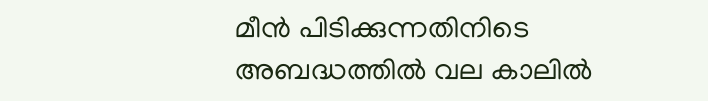മീൻ പിടിക്കുന്നതിനിടെ അബദ്ധത്തിൽ വല കാലിൽ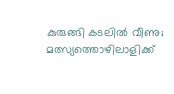കുരുങ്ങി കടലിൽ വീണു; മത്സ്യത്തൊഴിലാളിക്ക്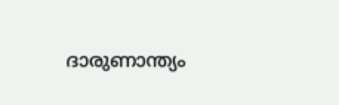ദാരുണാന്ത്യം